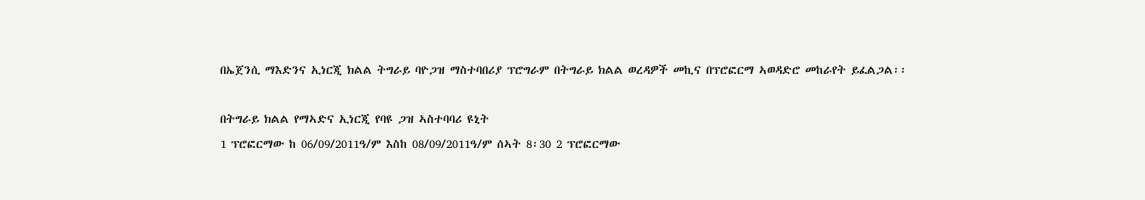በኤጀንሲ ማእድንና ኢነርጂ ክልል ትግራይ ባዮጋዝ ማስተባበሪያ ፕሮግራም በትግራይ ክልል ወረዳዎች መኪና በፕሮፎርማ ኣወዳድሮ መከራየት ይፈልጋል፡፡

በትግራይ ክልል የማኣድና ኢነርጂ የባዩ ጋዝ ኣስተባባሪ ዩኒት
1 ፕሮፎርማው ከ 06/09/2011ዓ/ም እስከ 08/09/2011ዓ/ም ሰኣት 8፡30 2 ፕሮፎርማው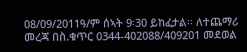08/09/2011ዓ/ም ሰኣት 9፡30 ይከፈታል፡፡ ለተጨማሪ መረጃ በስ.ቁጥር 0344-402088/409201 መደወል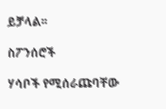ይቻላል፡፡

ስፖንሰሮች

ሃሳቦች የሚሰራጩባቸው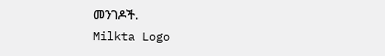መንገዶች.
Milkta Logo